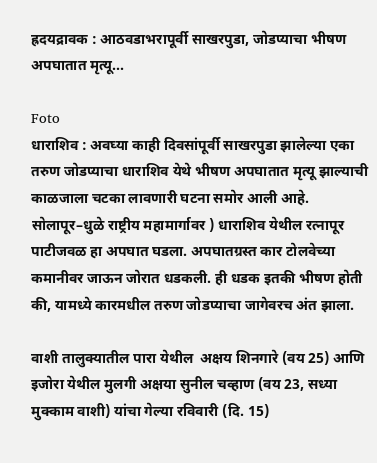ह्रदयद्रावक : आठवडाभरापूर्वी साखरपुडा, जोडप्याचा भीषण अपघातात मृत्यू...

Foto
धाराशिव : अवघ्या काही दिवसांपूर्वी साखरपुडा झालेल्या एका तरुण जोडप्याचा धाराशिव येथे भीषण अपघातात मृत्यू झाल्याची काळजाला चटका लावणारी घटना समोर आली आहे. सोलापूर–धुळे राष्ट्रीय महामार्गावर ) धाराशिव येथील रत्नापूर पाटीजवळ हा अपघात घडला. अपघातग्रस्त कार टोलवेच्या कमानीवर जाऊन जोरात धडकली. ही धडक इतकी भीषण होती की, यामध्ये कारमधील तरुण जोडप्याचा जागेवरच अंत झाला.

वाशी तालुक्यातील पारा येथील  अक्षय शिनगारे (वय 25) आणि इजोरा येथील मुलगी अक्षया सुनील चव्हाण (वय 23, सध्या मुक्काम वाशी) यांचा गेल्या रविवारी (दि. 15)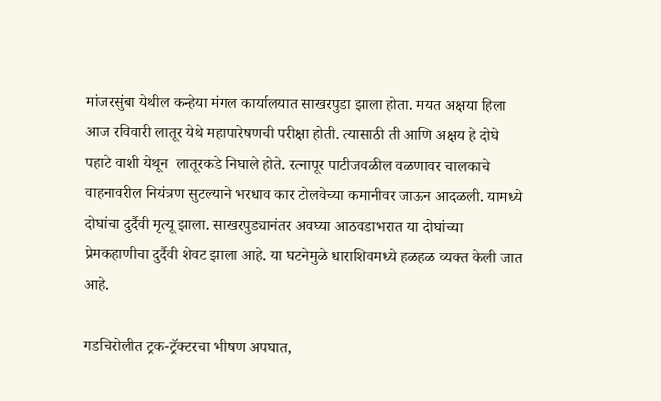मांजरसुंबा येथील कन्हेया मंगल कार्यालयात साखरपुडा झाला होता. मयत अक्षया हिला आज रविवारी लातूर येथे महापारेषणची परीक्षा होती. त्यासाठी ती आणि अक्षय हे दोघे पहाटे वाशी येथून  लातूरकडे निघाले होते. रत्नापूर पाटीजवळील वळणावर चालकाचे वाहनावरील नियंत्रण सुटल्याने भरधाव कार टोलवेच्या कमानीवर जाऊन आदळली. यामध्ये दोघांचा दुर्दैवी मृत्यू झाला. साखरपुड्यानंतर अवघ्या आठवडाभरात या दोघांच्या प्रेमकहाणीचा दुर्दैवी शेवट झाला आहे. या घटनेमुळे धाराशिवमध्ये हळहळ व्यक्त केली जात आहे.

गडचिरोलीत ट्रक-ट्रॅक्टरचा भीषण अपघात,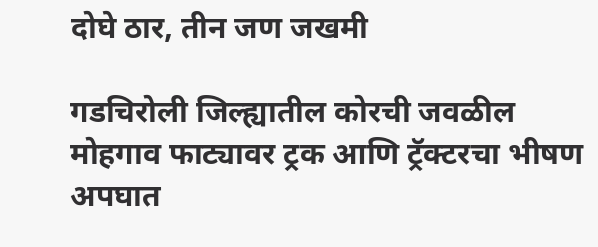दोघे ठार, तीन जण जखमी

गडचिरोली जिल्ह्यातील कोरची जवळील मोहगाव फाट्यावर ट्रक आणि ट्रॅक्टरचा भीषण अपघात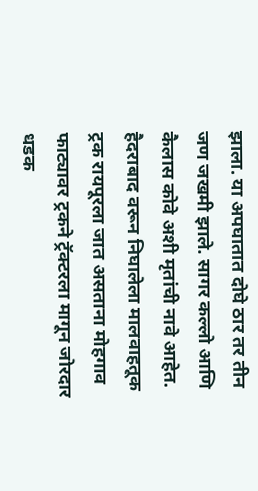झाला. या अपघातात दोघे ठार तर तीन जण जखमी झाले. सागर कल्लो आणि कैलास कोवे अशी मृतांची नावे आहेत. हैदराबाद वरून निघालेला मालवाहतूक ट्रक रायपूरला जात असताना मोहगाव फाट्यावर ट्रकने ट्रॅक्टरला मागून जोरदार धडक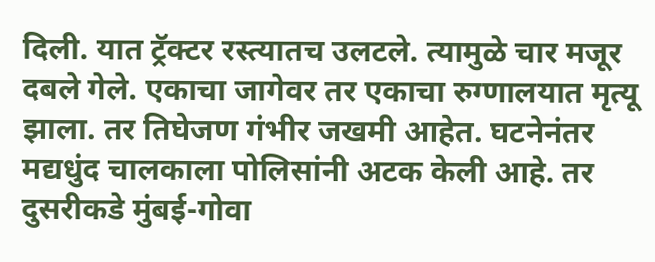दिली. यात ट्रॅक्टर रस्त्यातच उलटले. त्यामुळे चार मजूर दबले गेले. एकाचा जागेवर तर एकाचा रुग्णालयात मृत्यू झाला. तर तिघेजण गंभीर जखमी आहेत. घटनेनंतर मद्यधुंद चालकाला पोलिसांनी अटक केली आहे. तर दुसरीकडे मुंबई-गोवा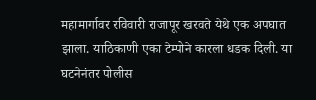महामार्गावर रविवारी राजापूर खरवते येथे एक अपघात झाला. याठिकाणी एका टेम्पोने कारला धडक दिली. या घटनेनंतर पोलीस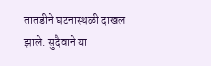तातडीने घटनास्थळी दाखल झाले. सुदैवाने या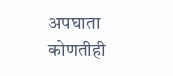अपघाता कोणतीही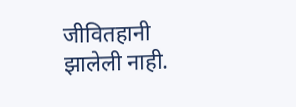जीवितहानी झालेली नाही.